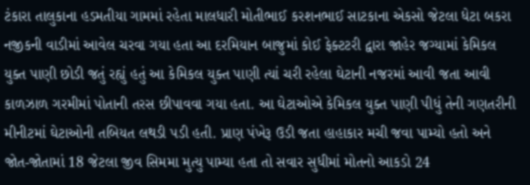ટંકારા તાલુકાના હડમતીયા ગામમાં રહેતા માલધારી મોતીભાઈ કરશનભાઈ સાટકાના એકસો જેટલા ધેટા બકરા નજીકની વાડીમાં આવેલ ચરવા ગયા હતા આ દરમિયાન બાજુમાં કોઈ ફેક્ટટરી દ્વારા જાહેર જગ્યામાં કેમિકલ યુક્ત પાણી છોડી જતું રહ્યું હતું આ કેમિકલ યુક્ત પાણી ત્યાં ચરી રહેલા ઘેટાની નજરમાં આવી જતા આવી કાળઝાળ ગરમીમાં પોતાની તરસ છીપાવવા ગયા હતા. આ ઘેટાઓએ કેમિકલ યુક્ત પાણી પીધું તેની ગણતરીની મીનીટમાં ઘેટાઓની તબિયત લથડી પડી હતી. પ્રાણ પંખેરૂ ઉડી જતા હાહાકાર મચી જવા પામ્યો હતો અને જોત-જોતામાં 18 જેટલા જીવ સિમમા મુત્યુ પામ્યા હતા તો સવાર સુધીમાં મોતનો આકડો 24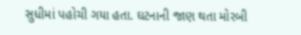સુધીમાં પહોચી ગયા હતા. ઘટનાની જાણ થતા મોરબી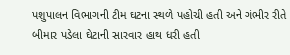પશુપાલન વિભાગની ટીમ ઘટના સ્થળે પહોચી હતી અને ગંભીર રીતે બીમાર પડેલા ઘેટાની સારવાર હાથ ધરી હતી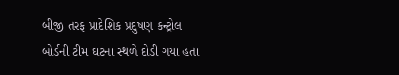બીજી તરફ પ્રાદેશિક પ્રદુષણ કન્ટ્રોલ બોર્ડની ટીમ ઘટના સ્થળે દોડી ગયા હતા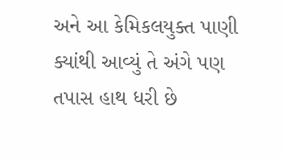અને આ કેમિકલયુક્ત પાણી ક્યાંથી આવ્યું તે અંગે પણ તપાસ હાથ ધરી છે